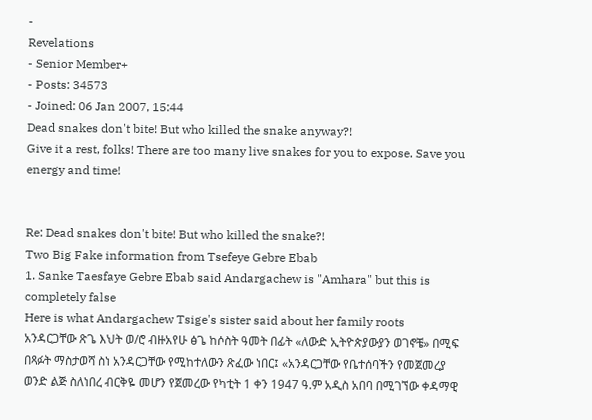-
Revelations
- Senior Member+
- Posts: 34573
- Joined: 06 Jan 2007, 15:44
Dead snakes don't bite! But who killed the snake anyway?!
Give it a rest, folks! There are too many live snakes for you to expose. Save you energy and time!


Re: Dead snakes don't bite! But who killed the snake?!
Two Big Fake information from Tsefeye Gebre Ebab
1. Sanke Taesfaye Gebre Ebab said Andargachew is "Amhara" but this is completely false
Here is what Andargachew Tsige's sister said about her family roots
አንዳርጋቸው ጽጌ እህት ወ/ሮ ብዙአየሁ ፅጌ ከሶስት ዓመት በፊት «ለውድ ኢትዮጵያውያን ወገኖቼ» በሚፍ በጻፉት ማስታወሻ ስነ አንዳርጋቸው የሚከተለውን ጽፈው ነበር፤ «አንዳርጋቸው የቤተሰባችን የመጀመረያ ወንድ ልጅ ስለነበረ ብርቅዬ መሆን የጀመረው የካቲት 1 ቀን 1947 ዓ.ም አዲስ አበባ በሚገኘው ቀዳማዊ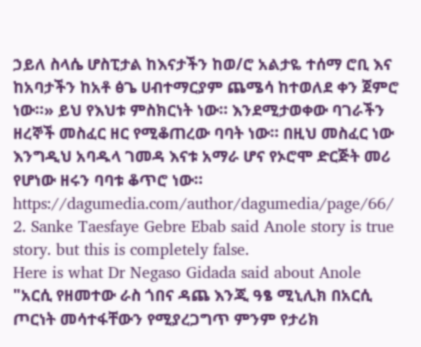ኃይለ ስላሴ ሆስፒታል ከእናታችን ከወ/ሮ አልታዬ ተሰማ ሮቢ እና ከአባታችን ከአቶ ፅጌ ሀብተማርያም ጨሜሳ ከተወለደ ቀን ጀምሮ ነው።» ይህ የእህቱ ምስክርነት ነው። እንደሚታወቀው ባገራችን ዘረኞች መስፈር ዘር የሚቆጠረው ባባት ነው። በዚህ መስፈር ነው እንግዲህ አባዱላ ገመዳ እናቱ አማራ ሆና የኦሮሞ ድርጅት መሪ የሆነው ዘሩን ባባቱ ቆጥሮ ነው።
https://dagumedia.com/author/dagumedia/page/66/
2. Sanke Taesfaye Gebre Ebab said Anole story is true story. but this is completely false.
Here is what Dr Negaso Gidada said about Anole
"አርሲ የዘመተው ራስ ጎበና ዳጨ እንጂ ዓፄ ሚኒሊክ በአርሲ ጦርነት መሳተፋቸውን የሚያረጋግጥ ምንም የታሪክ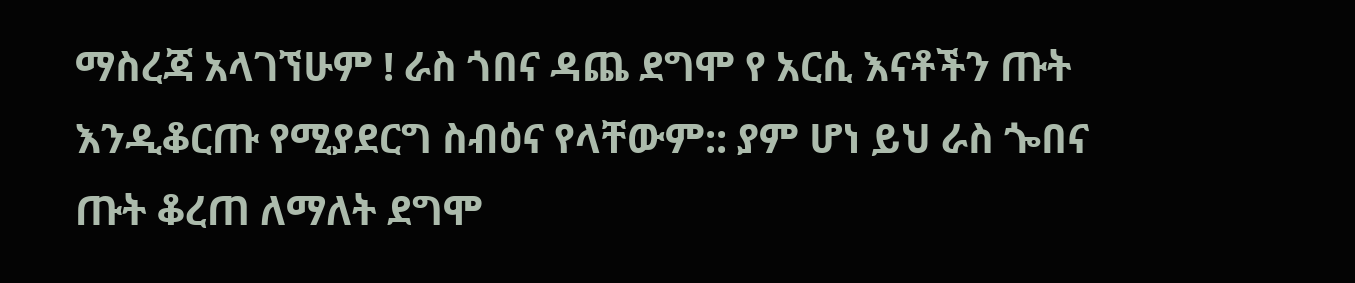ማስረጃ አላገኘሁም ! ራስ ጎበና ዳጨ ደግሞ የ አርሲ እናቶችን ጡት እንዲቆርጡ የሚያደርግ ስብዕና የላቸውም:: ያም ሆነ ይህ ራስ ጐበና ጡት ቆረጠ ለማለት ደግሞ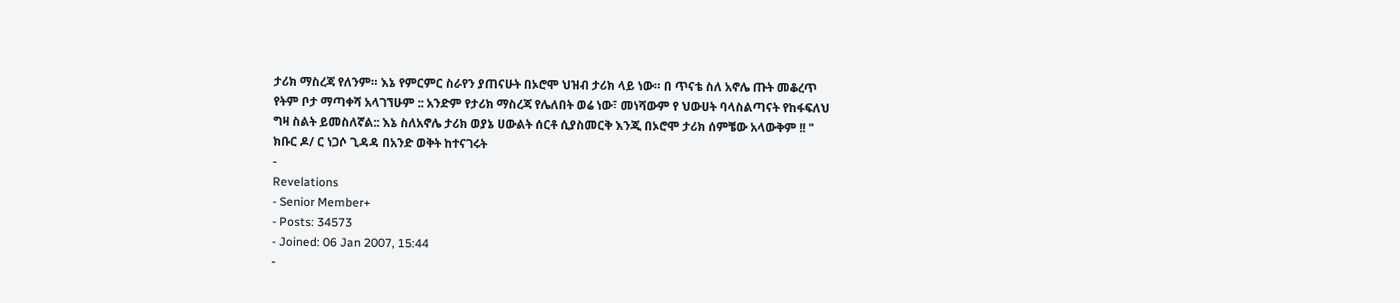ታሪክ ማስረጃ የለንም። እኔ የምርምር ስራየን ያጠናሁት በኦሮሞ ህዝብ ታሪክ ላይ ነው። በ ጥናቴ ስለ አኖሌ ጡት መቆረጥ የትም ቦታ ማጣቀሻ አላገኘሁም :: አንድም የታሪክ ማስረጃ የሌለበት ወሬ ነው፣ መነሻውም የ ህውሀት ባላስልጣናት የከፋፍለህ ግዛ ስልት ይመስለኛል:: እኔ ስለአኖሌ ታሪክ ወያኔ ሀውልት ሰርቶ ሲያስመርቅ እንጂ በኦሮሞ ታሪክ ሰምቼው አላውቅም !! " ክቡር ዶ/ ር ነጋሶ ጊዳዳ በአንድ ወቅት ከተናገሩት
-
Revelations
- Senior Member+
- Posts: 34573
- Joined: 06 Jan 2007, 15:44
-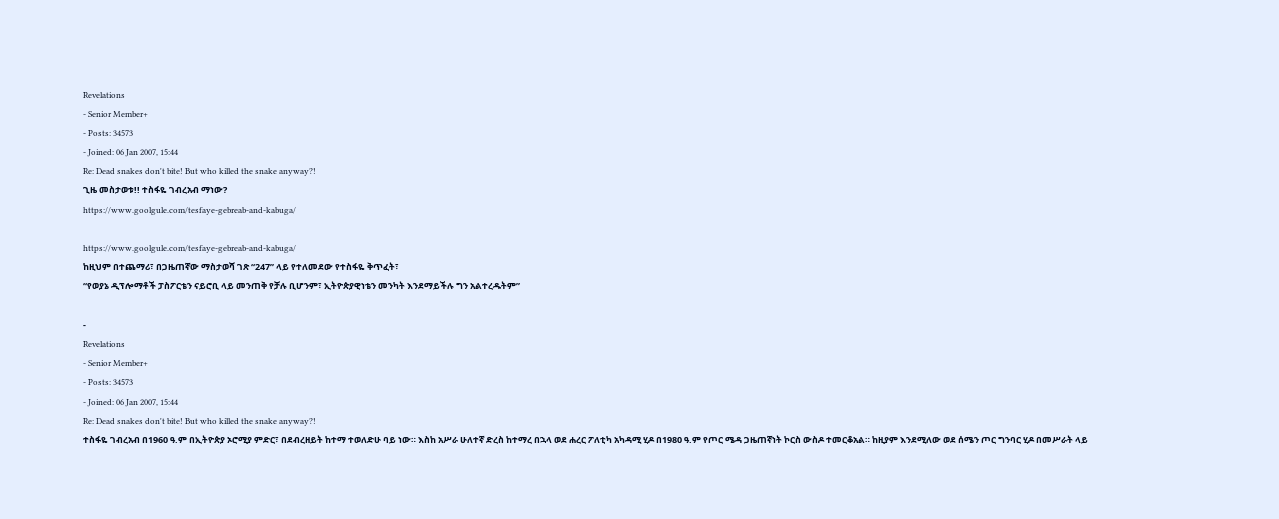Revelations
- Senior Member+
- Posts: 34573
- Joined: 06 Jan 2007, 15:44
Re: Dead snakes don't bite! But who killed the snake anyway?!
ጊዜ መስታወቱ!! ተስፋዬ ገብረአብ ማነው?
https://www.goolgule.com/tesfaye-gebreab-and-kabuga/

https://www.goolgule.com/tesfaye-gebreab-and-kabuga/
ከዚህም በተጨማሪ፣ በጋዜጠኛው ማስታወሻ ገጽ “247” ላይ የተለመደው የተስፋዬ ቅጥፈት፣
“የወያኔ ዲፕሎማቶች ፓስፖርቴን ናይሮቢ ላይ መንጠቅ የቻሉ ቢሆንም፣ ኢትዮጵያዊነቴን መንካት እንደማይችሉ ግን አልተረዱትም”

-
Revelations
- Senior Member+
- Posts: 34573
- Joined: 06 Jan 2007, 15:44
Re: Dead snakes don't bite! But who killed the snake anyway?!
ተስፋዬ ገብረአብ በ1960 ዓ.ም በኢትዮጵያ ኦሮሚያ ምድር፣ በደብረዘይት ከተማ ተወለድሁ ባይ ነው። እስከ አሥራ ሁለተኛ ድረስ ከተማረ በኋላ ወደ ሐረር ፖለቲካ አካዳሚ ሂዶ በ1980 ዓ.ም የጦር ሜዳ ጋዜጠኛነት ኮርስ ውስዶ ተመርቆአል። ከዚያም እንደሚለው ወደ ሰሜን ጦር ግንባር ሂዶ በመሥራት ላይ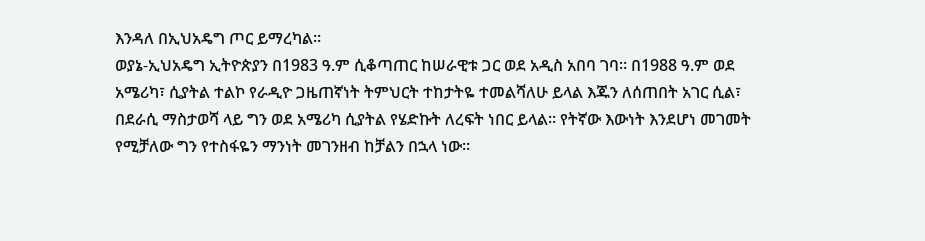እንዳለ በኢህአዴግ ጦር ይማረካል።
ወያኔ-ኢህአዴግ ኢትዮጵያን በ1983 ዓ.ም ሲቆጣጠር ከሠራዊቱ ጋር ወደ አዲስ አበባ ገባ። በ1988 ዓ.ም ወደ አሜሪካ፣ ሲያትል ተልኮ የራዲዮ ጋዜጠኛነት ትምህርት ተከታትዬ ተመልሻለሁ ይላል እጁን ለሰጠበት አገር ሲል፣ በደራሲ ማስታወሻ ላይ ግን ወደ አሜሪካ ሲያትል የሄድኩት ለረፍት ነበር ይላል። የትኛው እውነት እንደሆነ መገመት የሚቻለው ግን የተስፋዬን ማንነት መገንዘብ ከቻልን በኋላ ነው።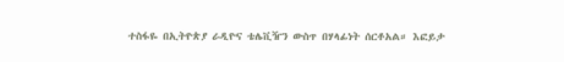ተስፋዬ በኢትዮጵያ ራዲዮና ቴሌቪዥን ውስጥ በሃላፊነት ሰርቶአል። እፎይታ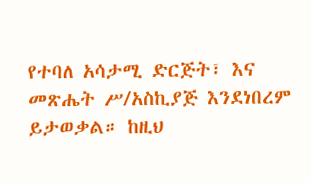የተባለ አሳታሚ ድርጅት፣ እና መጽሔት ሥ/አስኪያጅ እንደነበረም ይታወቃል። ከዚህ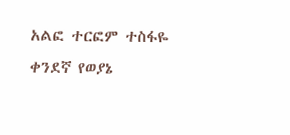አልፎ ተርፎም ተስፋዬ ቀንደኛ የወያኔ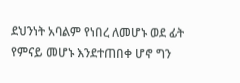ደህንነት አባልም የነበረ ለመሆኑ ወደ ፊት የምናይ መሆኑ እንደተጠበቀ ሆኖ ግን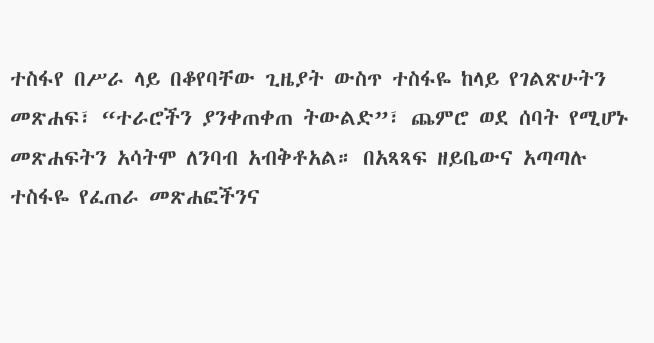ተስፋየ በሥራ ላይ በቆየባቸው ጊዜያት ውስጥ ተስፋዬ ከላይ የገልጽሁትን መጽሐፍ፣ “ተራሮችን ያንቀጠቀጠ ትውልድ”፣ ጨምሮ ወደ ሰባት የሚሆኑ መጽሐፍትን አሳትሞ ለንባብ አብቅቶአል። በአጻጻፍ ዘይቤውና አጣጣሉ ተስፋዬ የፈጠራ መጽሐፎችንና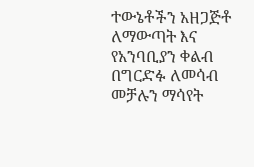ተውኔቶችን አዘጋጅቶ ለማውጣት እና የአንባቢያን ቀልብ በግርድፉ ለመሳብ መቻሉን ማሳየት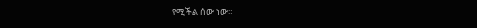የሚችል ሰው ነው።